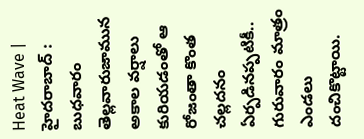Heat Wave | హైద‌రాబాద్ : బుధ‌వారం తెల్ల‌వారుజామున అకాల వ‌ర్షాలు కురియ‌డంతో ఆ రోజంతా కొంత చ‌ల్ల‌ద‌నం ఏర్ప‌డిన‌ప్ప‌టికీ.. గురువారం మాత్రం ఎండ‌లు దంచికొట్టాయి.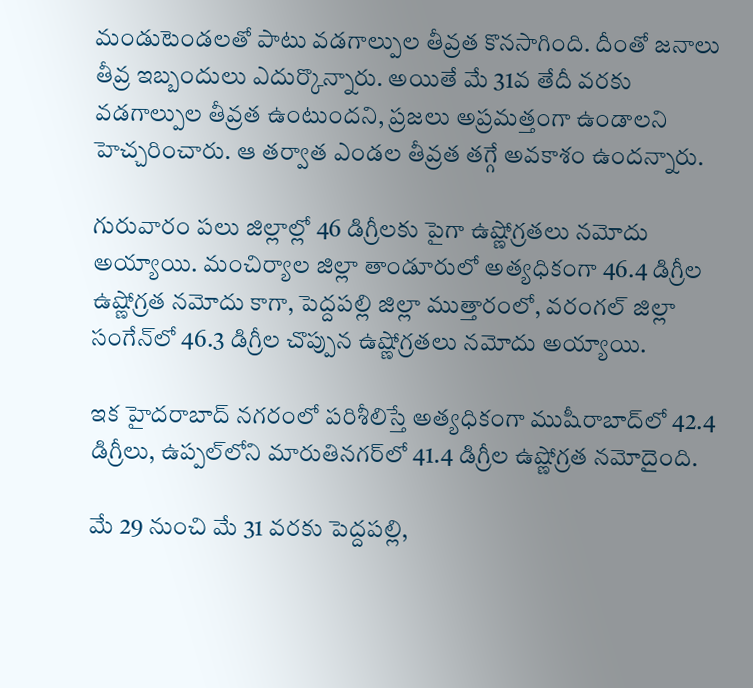మండుటెండ‌ల‌తో పాటు వ‌డ‌గాల్పుల తీవ్ర‌త కొన‌సాగింది. దీంతో జ‌నాలు తీవ్ర ఇబ్బందులు ఎదుర్కొన్నారు. అయితే మే 31వ తేదీ వ‌ర‌కు వ‌డ‌గాల్పుల తీవ్రత ఉంటుంద‌ని, ప్ర‌జ‌లు అప్ర‌మ‌త్తంగా ఉండాల‌ని హెచ్చ‌రించారు. ఆ త‌ర్వాత ఎండ‌ల తీవ్ర‌త త‌గ్గే అవ‌కాశం ఉంద‌న్నారు.

గురువారం ప‌లు జిల్లాల్లో 46 డిగ్రీల‌కు పైగా ఉష్ణోగ్ర‌త‌లు న‌మోదు అయ్యాయి. మంచిర్యాల జిల్లా తాండూరులో అత్య‌ధికంగా 46.4 డిగ్రీల ఉష్ణోగ్ర‌త న‌మోదు కాగా, పెద్ద‌ప‌ల్లి జిల్లా ముత్తారంలో, వ‌రంగ‌ల్ జిల్లా సంగేన్‌లో 46.3 డిగ్రీల చొప్పున ఉష్ణోగ్ర‌త‌లు న‌మోదు అయ్యాయి.

ఇక హైద‌రాబాద్ న‌గ‌రంలో ప‌రిశీలిస్తే అత్య‌ధికంగా ముషీరాబాద్‌లో 42.4 డిగ్రీలు, ఉప్ప‌ల్‌లోని మారుతిన‌గ‌ర్‌లో 41.4 డిగ్రీల ఉష్ణోగ్ర‌త న‌మోదైంది.

మే 29 నుంచి మే 31 వ‌ర‌కు పెద్ద‌ప‌ల్లి,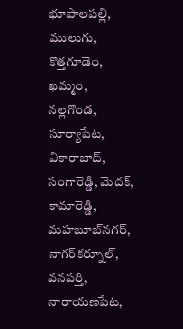భూపాల‌ప‌ల్లి, ములుగు, కొత్త‌గూడెం, ఖ‌మ్మం, న‌ల్ల‌గొండ‌, సూర్యాపేట‌, వికారాబాద్, సంగారెడ్డి, మెద‌క్, కామారెడ్డి, మ‌హ‌బూబ్‌న‌గ‌ర్, నాగ‌ర్‌క‌ర్నూల్, వ‌న‌ప‌ర్తి, నారాయ‌ణ‌పేట‌,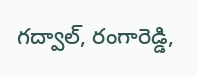గ‌ద్వాల్, రంగారెడ్డి,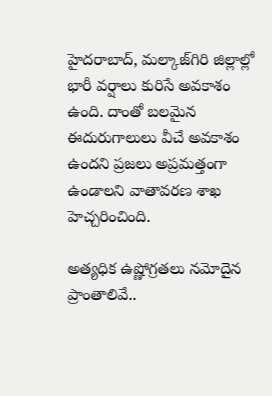హైద‌రాబాద్, మ‌ల్కాజ్‌గిరి జిల్లాల్లో భారీ వ‌ర్షాలు కురిసే అవ‌కాశం ఉంది. దాంతో బ‌ల‌మైన ఈదురుగాలులు వీచే అవ‌కాశం ఉంద‌ని ప్ర‌జ‌లు అప్ర‌మ‌త్తంగా ఉండాల‌ని వాతావ‌ర‌ణ శాఖ హెచ్చ‌రించింది.

అత్య‌ధిక ఉష్ణోగ్ర‌త‌లు న‌మోదైన ప్రాంతాలివే..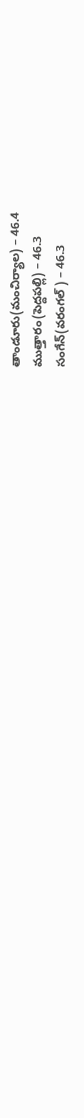తాండూరు(మంచిర్యాల‌) – 46.4
ముత్తారం(పెద్ద‌ప‌ల్లి) – 46.3
సంగేన్‌(వ‌రంగ‌ల్ ) – 46.3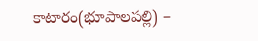కాటారం(భూపాల‌ప‌ల్లి) –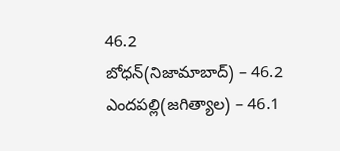46.2
బోధ‌న్(నిజామాబాద్) – 46.2
ఎంద‌ప‌ల్లి(జ‌గిత్యాల‌) – 46.1